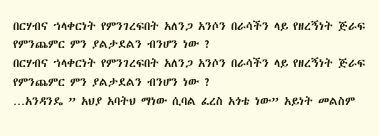በርሃብና ኀላቀርነት የምንገረፍበት አለንጋ አንሶን በራሳችን ላይ የዘረኝነት ጅራፍ የምንጨምር ምን ያልታደልን ብንሆን ነው ?
በርሃብና ኀላቀርነት የምንገረፍበት አለንጋ አንሶን በራሳችን ላይ የዘረኝነት ጅራፍ የምንጨምር ምን ያልታደልን ብንሆን ነው ?
…አንዳንዴ ” አህያ አባትህ ማነው ሲባል ፈረስ አጎቴ ነው” አይነት መልስም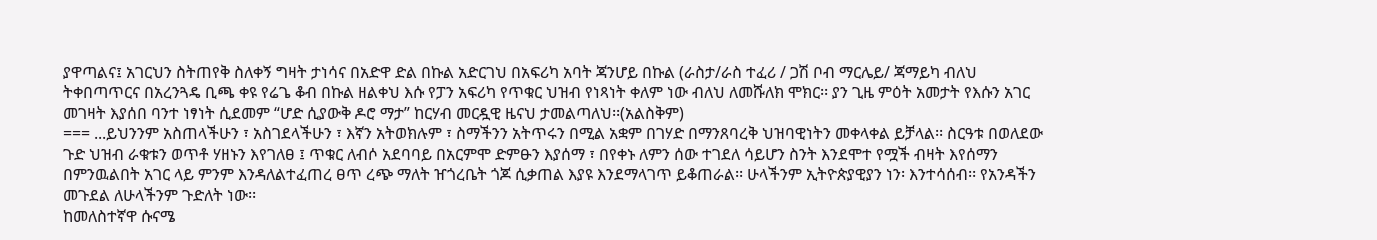ያዋጣልና፤ አገርህን ስትጠየቅ ስለቀኝ ግዛት ታነሳና በአድዋ ድል በኩል አድርገህ በአፍሪካ አባት ጃንሆይ በኩል (ራስታ/ራስ ተፈሪ / ጋሽ ቦብ ማርሌይ/ ጃማይካ ብለህ ትቀበጣጥርና በአረንጓዴ ቢጫ ቀዩ የሬጌ ቆብ በኩል ዘልቀህ እሱ የፓን አፍሪካ የጥቁር ህዝብ የነጻነት ቀለም ነው ብለህ ለመሹለክ ሞክር፡፡ ያን ጊዜ ምዕት አመታት የእሱን አገር መገዛት እያሰበ ባንተ ነፃነት ሲደመም “ሆድ ሲያውቅ ዶሮ ማታ” ከርሃብ መርዷዊ ዜናህ ታመልጣለህ፡፡(አልስቅም)
=== ...ይህንንም አስጠላችሁን ፣ አስገደላችሁን ፣ እኛን አትወክሉም ፣ ስማችንን አትጥሩን በሚል አቋም በገሃድ በማንጸባረቅ ህዝባዊነትን መቀላቀል ይቻላል፡፡ ስርዓቱ በወለደው ጉድ ህዝብ ራቁቱን ወጥቶ ሃዘኑን እየገለፀ ፤ ጥቁር ለብሶ አደባባይ በአርምሞ ድምፁን እያሰማ ፣ በየቀኑ ለምን ሰው ተገደለ ሳይሆን ስንት እንደሞተ የሟች ብዛት እየሰማን በምንዉልበት አገር ላይ ምንም እንዳለልተፈጠረ ፀጥ ረጭ ማለት ዠጎረቤት ጎጆ ሲቃጠል እያዩ እንደማላገጥ ይቆጠራል፡፡ ሁላችንም ኢትዮጵያዊያን ነን፡ እንተሳሰብ፡፡ የአንዳችን መጉደል ለሁላችንም ጉድለት ነው፡፡
ከመለስተኛዋ ሱናሜ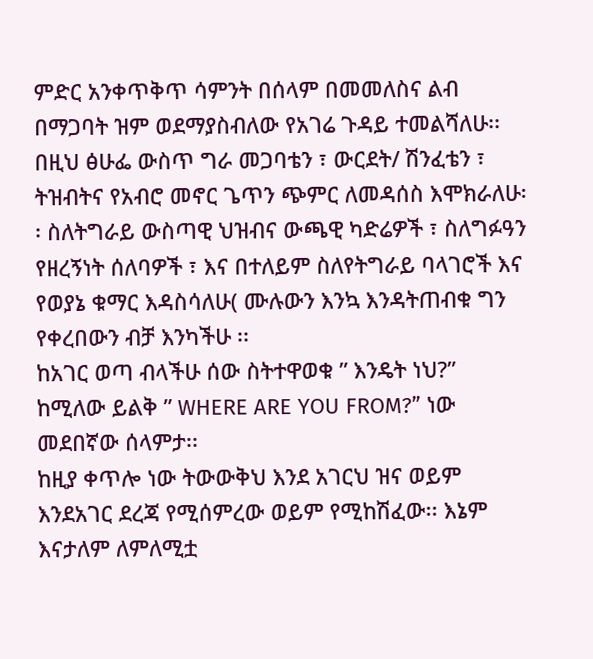ምድር አንቀጥቅጥ ሳምንት በሰላም በመመለስና ልብ በማጋባት ዝም ወደማያስብለው የአገሬ ጉዳይ ተመልሻለሁ፡፡ በዚህ ፅሁፌ ውስጥ ግራ መጋባቴን ፣ ውርደት/ ሽንፈቴን ፣ ትዝብትና የአብሮ መኖር ጌጥን ጭምር ለመዳሰስ እሞክራለሁ፡፡ ስለትግራይ ውስጣዊ ህዝብና ውጫዊ ካድሬዎች ፣ ስለግፉዓን የዘረኝነት ሰለባዎች ፣ እና በተለይም ስለየትግራይ ባላገሮች እና የወያኔ ቁማር እዳስሳለሁ( ሙሉውን እንኳ እንዳትጠብቁ ግን የቀረበውን ብቻ እንካችሁ ፡፡
ከአገር ወጣ ብላችሁ ሰው ስትተዋወቁ ” እንዴት ነህ?” ከሚለው ይልቅ ” WHERE ARE YOU FROM?” ነው መደበኛው ሰላምታ፡፡
ከዚያ ቀጥሎ ነው ትውውቅህ እንደ አገርህ ዝና ወይም እንደአገር ደረጃ የሚሰምረው ወይም የሚከሽፈው፡፡ እኔም እናታለም ለምለሚቷ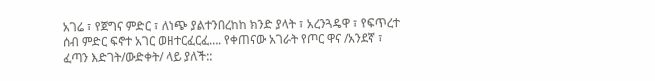አገሬ ፣ የጀግና ምድር ፣ ለነጭ ያልተንበረከከ ክንድ ያላት ፣ አረንጓዴዋ ፣ የፍጥረተ ሰብ ምድር ፍኖተ አገር ወዘተርፈርፈ…. የቀጠናው አገራት የጦር ዋና /አንደኛ ፣ ፈጣን እድገት/ውድቀት/ ላይ ያለች::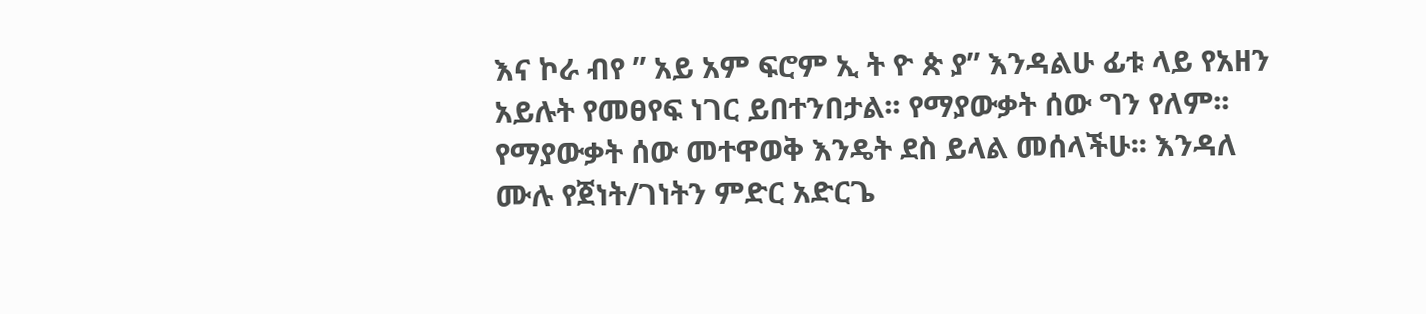እና ኮራ ብየ ” አይ አም ፍሮም ኢ ት ዮ ጵ ያ” እንዳልሁ ፊቱ ላይ የአዘን አይሉት የመፀየፍ ነገር ይበተንበታል፡፡ የማያውቃት ሰው ግን የለም፡፡ የማያውቃት ሰው መተዋወቅ እንዴት ደስ ይላል መሰላችሁ፡፡ እንዳለ ሙሉ የጀነት/ገነትን ምድር አድርጌ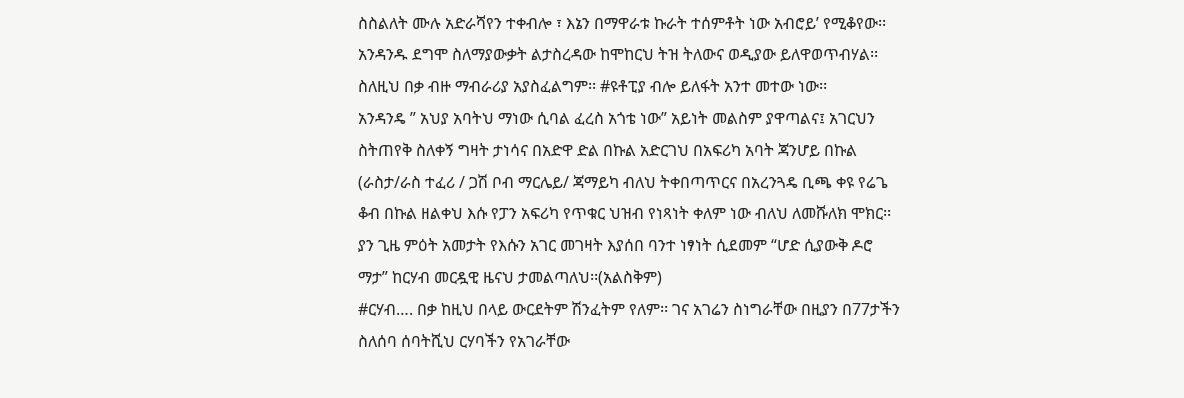ስስልለት ሙሉ አድራሻየን ተቀብሎ ፣ እኔን በማዋራቱ ኩራት ተሰምቶት ነው አብሮይ’ የሚቆየው፡፡
አንዳንዱ ደግሞ ስለማያውቃት ልታስረዳው ከሞከርህ ትዝ ትለውና ወዲያው ይለዋወጥብሃል፡፡ ስለዚህ በቃ ብዙ ማብራሪያ አያስፈልግም፡፡ #ዩቶፒያ ብሎ ይለፋት አንተ መተው ነው፡፡
አንዳንዴ ” አህያ አባትህ ማነው ሲባል ፈረስ አጎቴ ነው” አይነት መልስም ያዋጣልና፤ አገርህን ስትጠየቅ ስለቀኝ ግዛት ታነሳና በአድዋ ድል በኩል አድርገህ በአፍሪካ አባት ጃንሆይ በኩል (ራስታ/ራስ ተፈሪ / ጋሽ ቦብ ማርሌይ/ ጃማይካ ብለህ ትቀበጣጥርና በአረንጓዴ ቢጫ ቀዩ የሬጌ ቆብ በኩል ዘልቀህ እሱ የፓን አፍሪካ የጥቁር ህዝብ የነጻነት ቀለም ነው ብለህ ለመሹለክ ሞክር፡፡ ያን ጊዜ ምዕት አመታት የእሱን አገር መገዛት እያሰበ ባንተ ነፃነት ሲደመም “ሆድ ሲያውቅ ዶሮ ማታ” ከርሃብ መርዷዊ ዜናህ ታመልጣለህ፡፡(አልስቅም)
#ርሃብ…. በቃ ከዚህ በላይ ውርደትም ሽንፈትም የለም፡፡ ገና አገሬን ስነግራቸው በዚያን በ77ታችን ስለሰባ ሰባትሺህ ርሃባችን የአገራቸው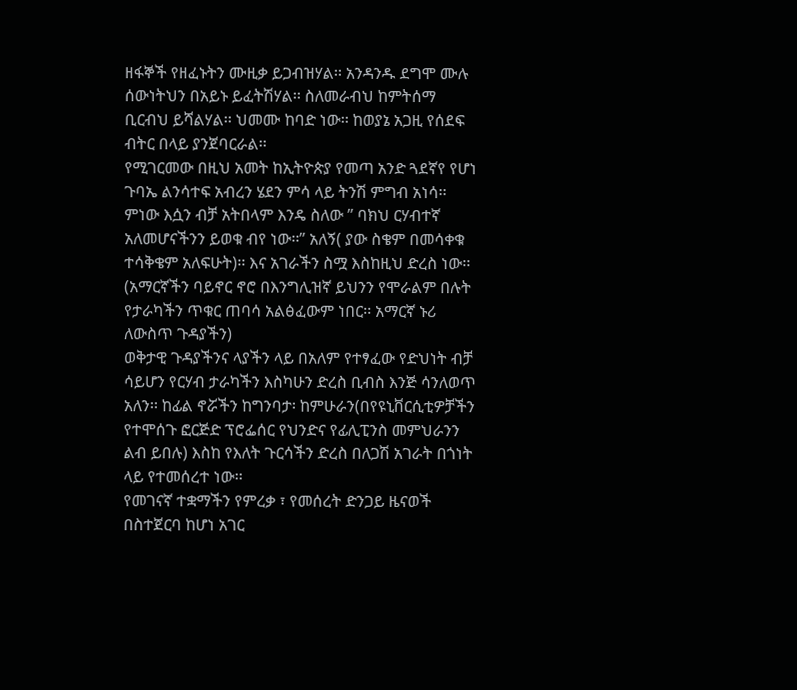ዘፋኞች የዘፈኑትን ሙዚቃ ይጋብዝሃል፡፡ አንዳንዱ ደግሞ ሙሉ ሰውነትህን በአይኑ ይፈትሽሃል፡፡ ስለመራብህ ከምትሰማ ቢርብህ ይሻልሃል፡፡ ህመሙ ከባድ ነው፡፡ ከወያኔ አጋዚ የሰደፍ ብትር በላይ ያንጀባርራል፡፡
የሚገርመው በዚህ አመት ከኢትዮጵያ የመጣ አንድ ጓደኛየ የሆነ ጉባኤ ልንሳተፍ አብረን ሄደን ምሳ ላይ ትንሽ ምግብ አነሳ፡፡ ምነው እሷን ብቻ አትበላም እንዴ ስለው ” ባክህ ርሃብተኛ አለመሆናችንን ይወቁ ብየ ነው፡፡” አለኝ( ያው ስቄም በመሳቀቁ ተሳቅቄም አለፍሁት)፡፡ እና አገራችን ስሟ እስከዚህ ድረስ ነው፡፡
(አማርኛችን ባይኖር ኖሮ በእንግሊዝኛ ይህንን የሞራልም በሉት የታራካችን ጥቁር ጠባሳ አልፅፈውም ነበር፡፡ አማርኛ ኑሪ ለውስጥ ጉዳያችን)
ወቅታዊ ጉዳያችንና ላያችን ላይ በአለም የተፃፈው የድህነት ብቻ ሳይሆን የርሃብ ታራካችን እስካሁን ድረስ ቢብስ እንጅ ሳንለወጥ አለን፡፡ ከፊል ኖሯችን ከግንባታ፡ ከምሁራን(በየዩኒቨርሲቲዎቻችን የተሞሰጉ ፎርጅድ ፕሮፌሰር የህንድና የፊሊፒንስ መምህራንን ልብ ይበሉ) እስከ የእለት ጉርሳችን ድረስ በለጋሽ አገራት በጎነት ላይ የተመሰረተ ነው፡፡
የመገናኛ ተቋማችን የምረቃ ፣ የመሰረት ድንጋይ ዜናወች በስተጀርባ ከሆነ አገር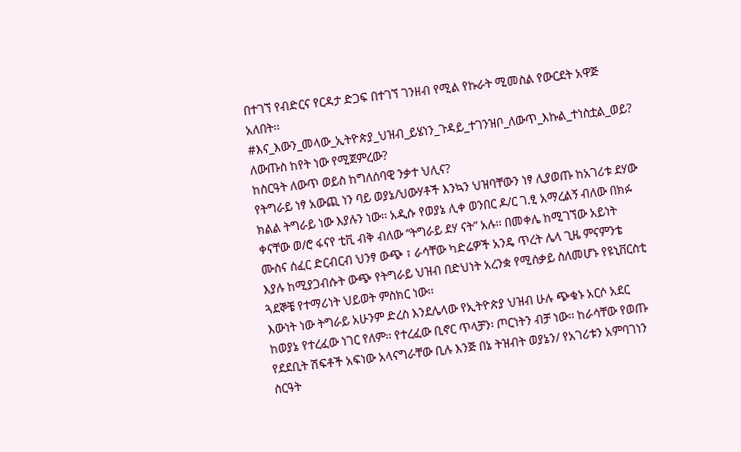በተገኘ የብድርና የርዳታ ድጋፍ በተገኘ ገንዘብ የሚል የኩራት ሚመስል የውርደት አዋጅ አለበት፡፡
#እና_እውን_መላው_ኢትዮጵያ_ህዝብ_ይሄነን_ጉዳይ_ተገንዝቦ_ለውጥ_እኩል_ተነስቷል_ወይ?
ለውጡስ ከየት ነው የሚጀምረው?
ከስርዓት ለውጥ ወይስ ከግለሰባዊ ንቃተ ህሊና?
የትግራይ ነፃ አውጪ ነን ባይ ወያኔ/ህውሃቶች እንኳን ህዝባቸውን ነፃ ሊያወጡ ከአገሪቱ ደሃው ክልል ትግራይ ነው እያሉን ነው፡፡ አዲሱ የወያኔ ሊቀ ወንበር ዶ/ር ገ.ፂ አማረልኝ ብለው በክፉ ቀናቸው ወ/ሮ ፋናየ ቲቪ ብቅ ብለው “ትግራይ ደሃ ናት” አሉ፡፡ በመቀሌ ከሚገኘው አይነት ሙስና ሰፈር ድርብርብ ህንፃ ውጭ ፣ ራሳቸው ካድሬዎች አንዴ ጥረት ሌላ ጊዜ ምናምንቴ እያሉ ከሚያጋብሱት ውጭ የትግራይ ህዝብ በድህነት አረንቋ የሚሰቃይ ስለመሆኑ የዩኒቨርስቲ ጓደኞቼ የተማሪነት ህይወት ምስክር ነው፡፡
እውነት ነው ትግራይ አሁንም ድረስ እንደሌላው የኢትዮጵያ ህዝብ ሁሉ ጭቁኑ አርሶ አደር ከወያኔ የተረፈው ነገር የለም፡፡ የተረፈው ቢኖር ጥላቻን፡ ጦርነትን ብቻ ነው፡፡ ከራሳቸው የወጡ የደደቢት ሽፍቶች አፍነው አላናግራቸው ቢሉ እንጅ በኔ ትዝብት ወያኔን/ የአገሪቱን አምባገነን ስርዓት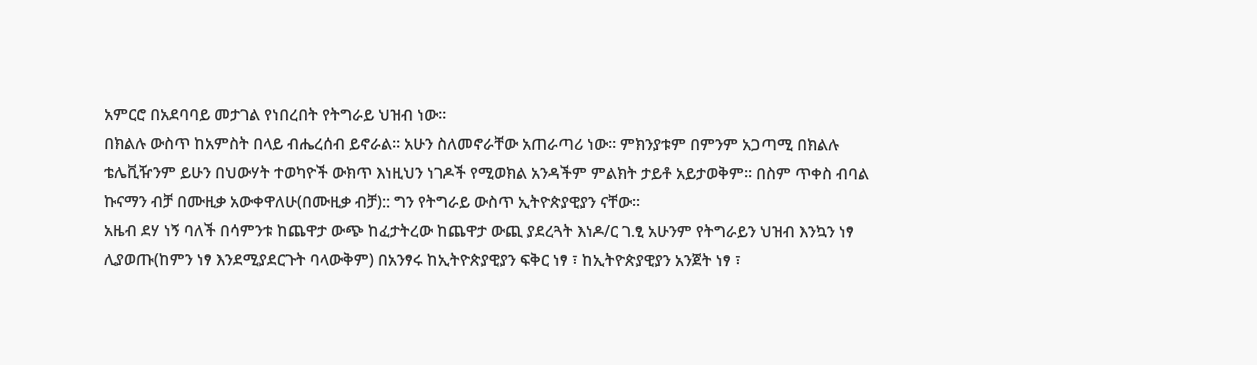አምርሮ በአደባባይ መታገል የነበረበት የትግራይ ህዝብ ነው፡፡
በክልሉ ውስጥ ከአምስት በላይ ብሔረሰብ ይኖራል፡፡ አሁን ስለመኖራቸው አጠራጣሪ ነው፡፡ ምክንያቱም በምንም አጋጣሚ በክልሉ ቴሌቪዥንም ይሁን በህውሃት ተወካዮች ውክጥ እነዚህን ነገዶች የሚወክል አንዳችም ምልክት ታይቶ አይታወቅም፡፡ በስም ጥቀስ ብባል ኩናማን ብቻ በሙዚቃ አውቀዋለሁ(በሙዚቃ ብቻ):: ግን የትግራይ ውስጥ ኢትዮጵያዊያን ናቸው፡፡
አዜብ ደሃ ነኝ ባለች በሳምንቱ ከጨዋታ ውጭ ከፈታትረው ከጨዋታ ውጪ ያደረጓት እነዶ/ር ገ.ፂ አሁንም የትግራይን ህዝብ እንኳን ነፃ ሊያወጡ(ከምን ነፃ እንደሚያደርጉት ባላውቅም) በአንፃሩ ከኢትዮጵያዊያን ፍቅር ነፃ ፣ ከኢትዮጵያዊያን አንጀት ነፃ ፣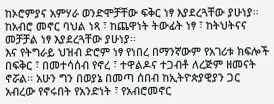ከኦሮምያና አምሃራ ወንድሞቻቸው ፍቅር ነፃ እያደረጓቸው ያሁነያ፡፡ ከአብሮ መኖር ባህል ነጻ ፣ ከጨዋነት ትውፊት ነፃ ፣ ከትህትናና መቻቻል ነፃ እያደረጓቸው ያሁነያ፡፡
እና የትግራይ ህዝብ ድሮም ነፃ የነበረ በማንኛውም የአገሪቱ ክፍሎች በፍቅር ፣ በመተሳሰብ የኖረ ፣ ተዋልዶና ተጋብቶ ለረጅም ዘመናት ኖሯል፡፡ አሁን ግን በወያኔ በመጣ ሰበብ ከኢትዮጵያዊያን ጋር አብረው የኖሩበት የአንድነት ፣ የአብሮመኖር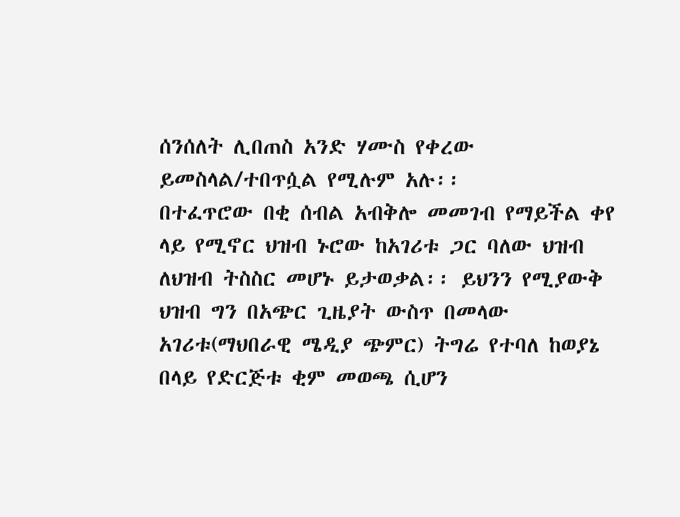ሰንሰለት ሊበጠስ አንድ ሃሙስ የቀረው ይመስላል/ተበጥሷል የሚሉም አሉ፡፡
በተፈጥሮው በቂ ሰብል አብቅሎ መመገብ የማይችል ቀየ ላይ የሚኖር ህዝብ ኑሮው ከአገሪቱ ጋር ባለው ህዝብ ለህዝብ ትስስር መሆኑ ይታወቃል፡፡ ይህንን የሚያውቅ ህዝብ ግን በአጭር ጊዜያት ውስጥ በመላው አገሪቱ(ማህበራዊ ሜዲያ ጭምር) ትግሬ የተባለ ከወያኔ በላይ የድርጅቱ ቂም መወጫ ሲሆን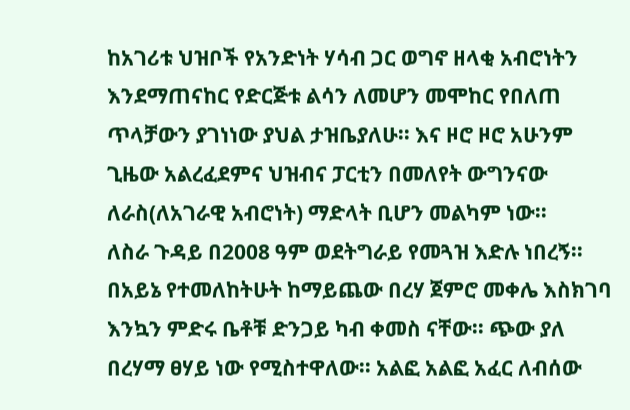ከአገሪቱ ህዝቦች የአንድነት ሃሳብ ጋር ወግኖ ዘላቂ አብሮነትን እንደማጠናከር የድርጅቱ ልሳን ለመሆን መሞከር የበለጠ ጥላቻውን ያገነነው ያህል ታዝቤያለሁ፡፡ እና ዞሮ ዞሮ አሁንም ጊዜው አልረፈደምና ህዝብና ፓርቲን በመለየት ውግንናው ለራስ(ለአገራዊ አብሮነት) ማድላት ቢሆን መልካም ነው፡፡
ለስራ ጉዳይ በ2008 ዓም ወደትግራይ የመጓዝ እድሉ ነበረኝ፡፡ በአይኔ የተመለከትሁት ከማይጨው በረሃ ጀምሮ መቀሌ እስክገባ እንኳን ምድሩ ቤቶቹ ድንጋይ ካብ ቀመስ ናቸው፡፡ ጭው ያለ በረሃማ ፀሃይ ነው የሚስተዋለው፡፡ አልፎ አልፎ አፈር ለብሰው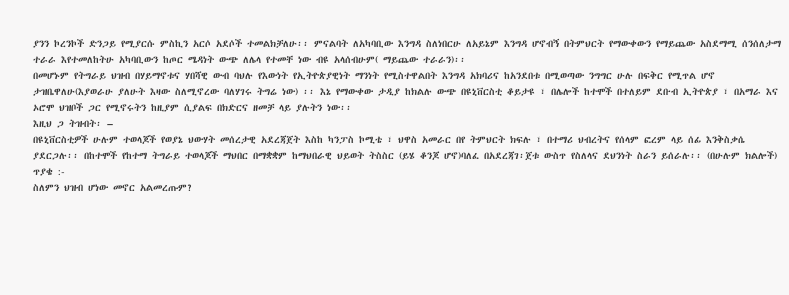ያንን ኮረንኮች ድንጋይ የሚያርሱ ምስኪን አርሶ አደሶች ተመልክቻለሁ፡፡ ምናልባት ለአካባቢው እንግዳ ስለነበርሁ ለአይኔም እንግዳ ሆኖብኝ በትምህርት የማውቀውን የማይጨው አስደማሚ ሰንሰለታማ ተራራ እየተመለከትሁ አካባቢውን ከጦር ሜዳነት ውጭ ለሌላ የተመቸ ነው ብዩ አላሰብሁም( ማይጨው ተራራን)፡፡
በመሆኑም የትግራይ ህዝብ በሃይማኖቱና ሃበሻዊ ውብ ባህሉ የእውነት የኢትዮጵያዊነት ማንነት የሚስተዋልበት እንግዳ አክባሪና ከአንደበቱ በሚወጣው ንግግር ሁሉ በፍቅር የሚጥል ሆኖ ታዝቤዋለሁ(እያወራሁ ያለሁት እዛው ስለሚኖረው ባለሃገሩ ትግሬ ነው) ፡፡ እኔ የማውቀው ታዲያ ከክልሉ ውጭ በዩኒቨርስቲ ቆይታዩ ፣ በሌሎች ከተሞች በተለይም ደቡብ ኢትዮጵያ ፣ በአማራ እና ኦሮሞ ህዝቦች ጋር የሚኖሩትን ከዚያም ሲያልፍ በክድርና ዘመቻ ላይ ያሉትን ነው፡፡
እዚህ ጋ ትዝብት፡ –
በዩኒቨርስቲዎች ሁሉም ተወላጆች የወያኔ ህውሃት መሰረታዊ አደረጃጀት እስከ ካንፓስ ኮሚቴ ፣ ህዋስ አመራር በየ ትምህርት ክፍሉ ፣ በተማሪ ህብረትና የሰላም ፎረም ላይ ሰፊ እንቅስቃሴ ያደርጋሉ፡፡ በከተሞች የከተማ ትግራይ ተወላጆች ማህበር በማቋቋም ከማህበራዊ ህይወት ትስስር (ይሄ ቆንጆ ሆኖ)ባለፈ በአደረጃገ፡ጀቱ ውስጥ የስለላና ደህንነት ስራን ይሰራሉ፡፡ (በሁሉም ክልሎች)
ጥያቄ :-
ስለምን ህዝብ ሆነው መኖር አልመረጡም?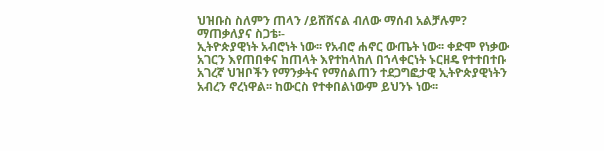ህዝቡስ ስለምን ጠላን /ይሸሸናል ብለው ማሰብ አልቻሉም?
ማጠቃለያና ስጋቴ፡-
ኢትዮጵያዊነት አብሮነት ነው፡፡ የአብሮ ሐኖር ውጤት ነው፡፡ ቀድሞ የነቃው አገርን እየጠበቀና ከጠላት እየተከላከለ በኀላቀርነት ኑርዘዴ የተተበተቡ አገረኛ ህዝቦችን የማንቃትና የማሰልጠን ተደጋግፎታዊ ኢትዮጵያዊነትን አብረን ኖረነዋል፡፡ ከውርስ የተቀበልነውም ይህንኑ ነው፡፡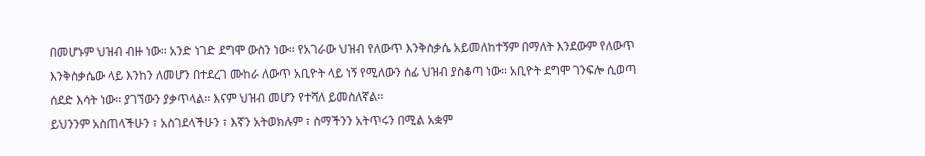በመሆኑም ህዝብ ብዙ ነው፡፡ አንድ ነገድ ደግሞ ውስን ነው፡፡ የአገራው ህዝብ የለውጥ እንቅስቃሴ አይመለከተኝም በማለት እንደውም የለውጥ እንቅስቃሴው ላይ እንከን ለመሆን በተደረገ ሙከራ ለውጥ አቢዮት ላይ ነኝ የሚለውን ሰፊ ህዝብ ያስቆጣ ነው፡፡ አቢዮት ደግሞ ገንፍሎ ሲወጣ ሰደድ እሳት ነው፡፡ ያገኘውን ያቃጥላል፡፡ እናም ህዝብ መሆን የተሻለ ይመስለኛል፡፡
ይህንንም አስጠላችሁን ፣ አስገደላችሁን ፣ እኛን አትወክሉም ፣ ስማችንን አትጥሩን በሚል አቋም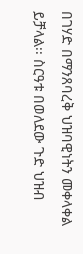በገሃድ በማንጸባረቅ ህዝባዊነትን መቀላቀል ይቻላል፡፡ ስርዓቱ በወለደው ጉድ ህዝብ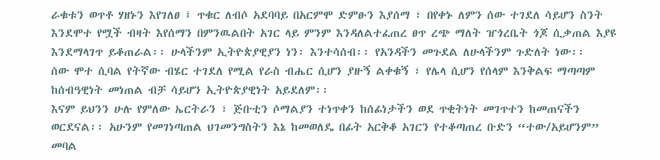ራቁቱን ወጥቶ ሃዘኑን እየገለፀ ፤ ጥቁር ለብሶ አደባባይ በአርምሞ ድምፁን እያሰማ ፣ በየቀኑ ለምን ሰው ተገደለ ሳይሆን ስንት እንደሞተ የሟች ብዛት እየሰማን በምንዉልበት አገር ላይ ምንም እንዳለልተፈጠረ ፀጥ ረጭ ማለት ዠጎረቤት ጎጆ ሲቃጠል እያዩ እንደማላገጥ ይቆጠራል፡፡ ሁላችንም ኢትዮጵያዊያን ነን፡ እንተሳሰብ፡፡ የአንዳችን መጉደል ለሁላችንም ጉድለት ነው፡፡
ሰው ሞተ ሲባል የትኛው ብሄር ተገደለ የሚል የራስ ብሔር ሲሆን ያዙኝ ልቀቁኝ ፣ የሌላ ሲሆን የሰላም እንቅልፍ ማጣጣም ከሰብዓዊነት መነጠል ብቻ ሳይሆን ኢትዮጵያዊነት አይደለም፡፡
እናም ይህንን ሁሉ የምለው ኤርትራን ፣ ጅቡቲን ሶማልያን ተነጥቀን ከሰፊነታችን ወደ ጥቂትነት መገጥተን ከመጠናችን ወርደናል፡፡ አሁንም የመገነጣጠል ህገመንግስትን እኔ ከመወለዴ በፊት አርቅቆ አገርን የተቆጣጠረ ቡድን “ተው/አይሆንም” መባል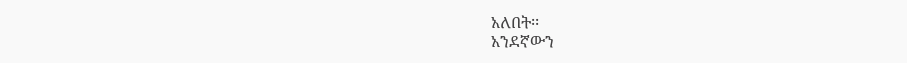አለበት፡፡
አንደኛውን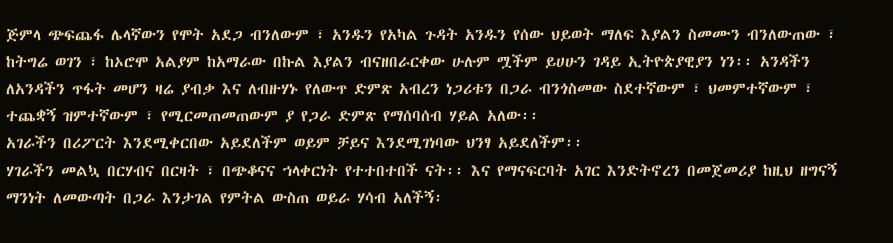ጅምላ ጭፍጨፋ ሌላኛውን የሞት አደጋ ብንለውም ፣ አንዱን የአካል ጉዳት አንዱን የሰው ህይወት ማለፍ እያልን ስመሙን ብንለውጠው ፣ ከትግሬ ወገን ፣ ከኦሮሞ አልያም ከአማራው በኩል እያልን ብናዘበራርቀው ሁሉም ሟችም ይሀሁን ገዳይ ኢትዮጵያዊያን ነን፡፡ አንዳችን ለአንዳችን ጥፋት መሆን ዛሬ ያብቃ እና ለብዙሃኑ የለውጥ ድምጽ አብረን ነጋሪቱን በጋራ ብንጎስመው ስደተኛውም ፣ ህመምተኛውም ፣ ተጨቋኝ ዝምተኛውም ፣ የሚርመጠመጠውም ያ የጋራ ድምጽ የማሰባሰብ ሃይል አለው፡፡
አገራችን በሪፖርት እንደሚቀርበው አይደለችም ወይም ቻይና እንደሚገነባው ህንፃ አይደለችም፡፡
ሃገራችን መልኳ በርሃብና በርዛት ፣ በጭቆናና ኀላቀርነት የተተበተበች ናት፡፡ እና የማናፍርባት አገር እንድትኖረን በመጀመሪያ ከዚህ ዘግናኝ ማንነት ለመውጣት በጋራ እንታገል የምትል ውስጠ ወይራ ሃሳብ አለችኝ፡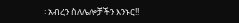፡ አብረን ስለሌሎቻችን እንኑር!!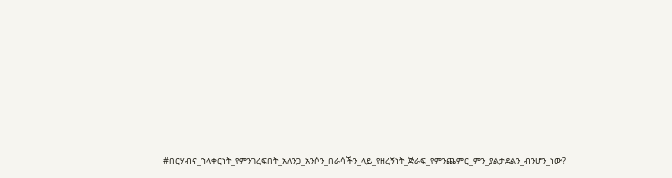#በርሃብና_ኀላቀርነት_የምንገረፍበት_አለንጋ_አንሶን_በራሳችን_ላይ_የዘረኝነት_ጅራፍ_የምንጨምር_ምን_ያልታደልን_ብንሆን_ነው?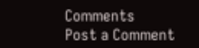Comments
Post a Comment